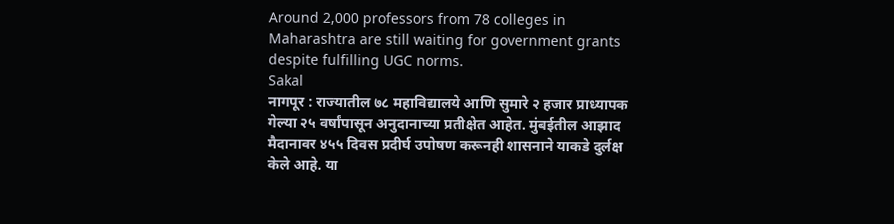Around 2,000 professors from 78 colleges in Maharashtra are still waiting for government grants despite fulfilling UGC norms.
Sakal
नागपूर : राज्यातील ७८ महाविद्यालये आणि सुमारे २ हजार प्राध्यापक गेल्या २५ वर्षांपासून अनुदानाच्या प्रतीक्षेत आहेत. मुंबईतील आझाद मैदानावर ४५५ दिवस प्रदीर्घ उपोषण करूनही शासनाने याकडे दुर्लक्ष केले आहे. या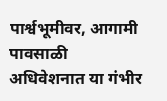पार्श्वभूमीवर, आगामी पावसाळी अधिवेशनात या गंभीर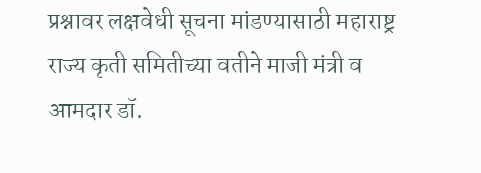प्रश्नावर लक्षवेधी सूचना मांडण्यासाठी महाराष्ट्र राज्य कृती समितीच्या वतीने माजी मंत्री व आमदार डॉ.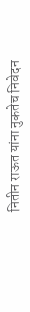नितीन राऊत यांना नुकतेच निवेदन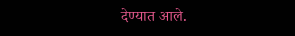देण्यात आले.